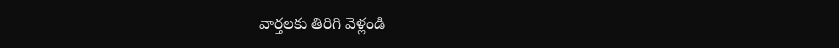వార్తలకు తిరిగి వెళ్లండి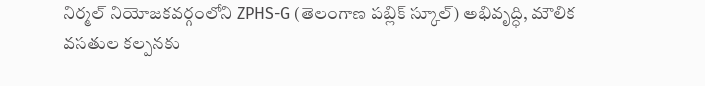నిర్మల్ నియోజకవర్గంలోని ZPHS-G (తెలంగాణ పబ్లిక్ స్కూల్) అభివృద్ధి, మౌలిక వసతుల కల్పనకు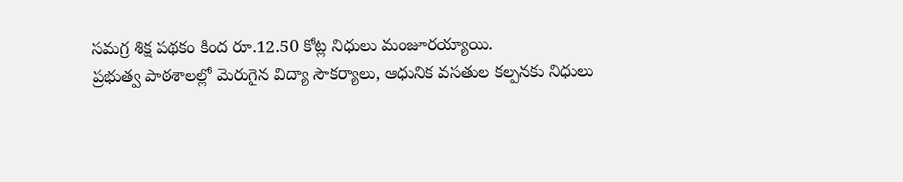సమగ్ర శిక్ష పథకం కింద రూ.12.50 కోట్ల నిధులు మంజూరయ్యాయి.
ప్రభుత్వ పాఠశాలల్లో మెరుగైన విద్యా సౌకర్యాలు, ఆధునిక వసతుల కల్పనకు నిధులు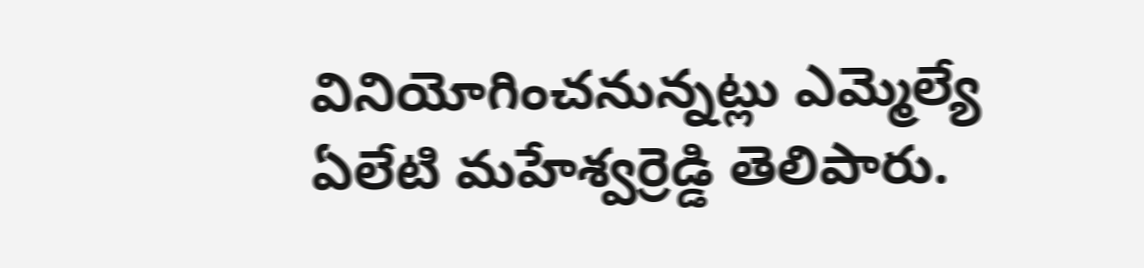వినియోగించనున్నట్లు ఎమ్మెల్యే ఏలేటి మహేశ్వర్రెడ్డి తెలిపారు.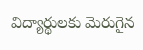విద్యార్థులకు మెరుగైన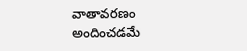వాతావరణం అందించడమే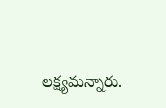లక్ష్యమన్నారు.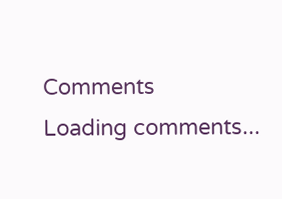Comments
Loading comments...